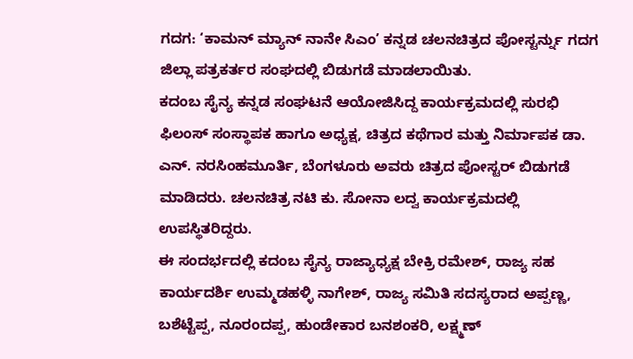ಗದಗ: ‘ಕಾಮನ್ ಮ್ಯಾನ್ ನಾನೇ ಸಿಎಂ’ ಕನ್ನಡ ಚಲನಚಿತ್ರದ ಪೋಸ್ಟರ್ನ್ನು ಗದಗ ಜಿಲ್ಲಾ ಪತ್ರಕರ್ತರ ಸಂಘದಲ್ಲಿ ಬಿಡುಗಡೆ ಮಾಡಲಾಯಿತು.
ಕದಂಬ ಸೈನ್ಯ ಕನ್ನಡ ಸಂಘಟನೆ ಆಯೋಜಿಸಿದ್ದ ಕಾರ್ಯಕ್ರಮದಲ್ಲಿ ಸುರಭಿ ಫಿಲಂಸ್ ಸಂಸ್ಥಾಪಕ ಹಾಗೂ ಅಧ್ಯಕ್ಷ, ಚಿತ್ರದ ಕಥೆಗಾರ ಮತ್ತು ನಿರ್ಮಾಪಕ ಡಾ. ಎನ್. ನರಸಿಂಹಮೂರ್ತಿ, ಬೆಂಗಳೂರು ಅವರು ಚಿತ್ರದ ಪೋಸ್ಟರ್ ಬಿಡುಗಡೆ ಮಾಡಿದರು. ಚಲನಚಿತ್ರ ನಟಿ ಕು. ಸೋನಾ ಲದ್ವ ಕಾರ್ಯಕ್ರಮದಲ್ಲಿ ಉಪಸ್ಥಿತರಿದ್ದರು.
ಈ ಸಂದರ್ಭದಲ್ಲಿ ಕದಂಬ ಸೈನ್ಯ ರಾಜ್ಯಾಧ್ಯಕ್ಷ ಬೇಕ್ರಿ ರಮೇಶ್, ರಾಜ್ಯ ಸಹ ಕಾರ್ಯದರ್ಶಿ ಉಮ್ಮಡಹಳ್ಳಿ ನಾಗೇಶ್, ರಾಜ್ಯ ಸಮಿತಿ ಸದಸ್ಯರಾದ ಅಪ್ಪಣ್ಣ, ಬಶೆಟ್ಟೆಪ್ಪ, ನೂರಂದಪ್ಪ, ಹುಂಡೇಕಾರ ಬನಶಂಕರಿ, ಲಕ್ಷ್ಮಣ್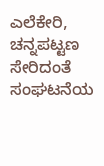ಎಲೆಕೇರಿ, ಚನ್ನಪಟ್ಟಣ ಸೇರಿದಂತೆ ಸಂಘಟನೆಯ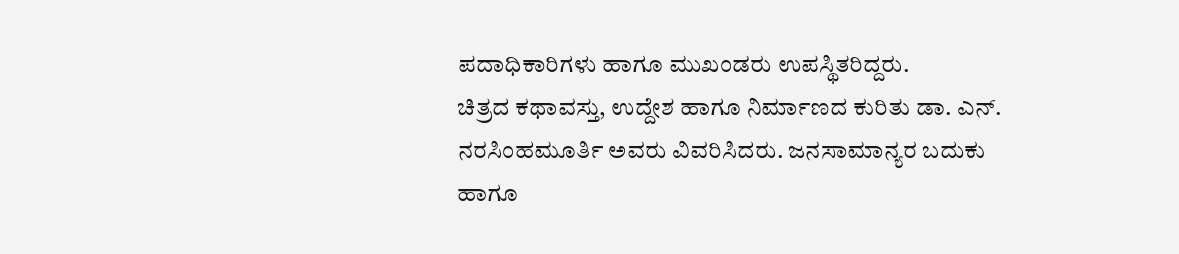ಪದಾಧಿಕಾರಿಗಳು ಹಾಗೂ ಮುಖಂಡರು ಉಪಸ್ಥಿತರಿದ್ದರು.
ಚಿತ್ರದ ಕಥಾವಸ್ತು, ಉದ್ದೇಶ ಹಾಗೂ ನಿರ್ಮಾಣದ ಕುರಿತು ಡಾ. ಎನ್. ನರಸಿಂಹಮೂರ್ತಿ ಅವರು ವಿವರಿಸಿದರು. ಜನಸಾಮಾನ್ಯರ ಬದುಕು ಹಾಗೂ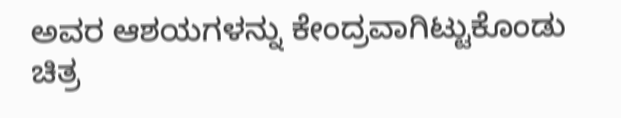ಅವರ ಆಶಯಗಳನ್ನು ಕೇಂದ್ರವಾಗಿಟ್ಟುಕೊಂಡು ಚಿತ್ರ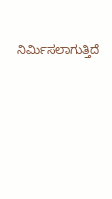ನಿರ್ಮಿಸಲಾಗುತ್ತಿದೆ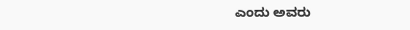ಎಂದು ಅವರು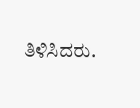ತಿಳಿಸಿದರು.